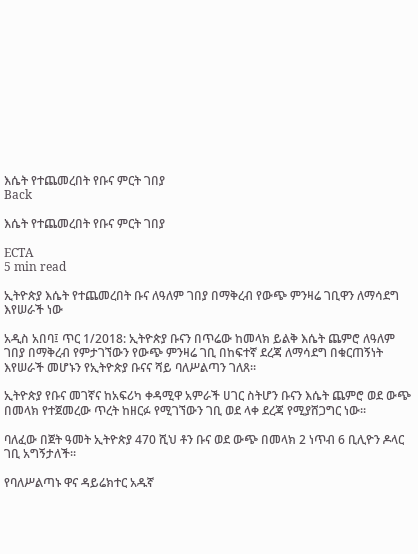እሴት የተጨመረበት የቡና ምርት ገበያ
Back

እሴት የተጨመረበት የቡና ምርት ገበያ

ECTA
5 min read

ኢትዮጵያ እሴት የተጨመረበት ቡና ለዓለም ገበያ በማቅረብ የውጭ ምንዛሬ ገቢዋን ለማሳደግ እየሠራች ነው

አዲስ አበባ፤ ጥር 1/2018: ኢትዮጵያ ቡናን በጥሬው ከመላክ ይልቅ እሴት ጨምሮ ለዓለም ገበያ በማቅረብ የምታገኘውን የውጭ ምንዛሬ ገቢ በከፍተኛ ደረጃ ለማሳደግ በቁርጠኝነት እየሠራች መሆኑን የኢትዮጵያ ቡናና ሻይ ባለሥልጣን ገለጸ።

ኢትዮጵያ የቡና መገኛና ከአፍሪካ ቀዳሚዋ አምራች ሀገር ስትሆን ቡናን እሴት ጨምሮ ወደ ውጭ በመላክ የተጀመረው ጥረት ከዘርፉ የሚገኘውን ገቢ ወደ ላቀ ደረጃ የሚያሸጋግር ነው፡፡

ባለፈው በጀት ዓመት ኢትዮጵያ 470 ሺህ ቶን ቡና ወደ ውጭ በመላክ 2 ነጥብ 6 ቢሊዮን ዶላር ገቢ አግኝታለች፡፡

የባለሥልጣኑ ዋና ዳይሬክተር አዱኛ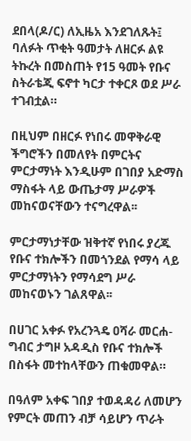ደበላ(ዶ/ር) ለኢዜአ እንደገለጹት፤ ባለፉት ጥቂት ዓመታት ለዘርፉ ልዩ ትኩረት በመስጠት የ15 ዓመት የቡና ስትራቴጂ ፍኖተ ካርታ ተቀርጾ ወደ ሥራ ተገብቷል።

በዚህም በዘርፉ የነበሩ መዋቅራዊ ችግሮችን በመለየት በምርትና ምርታማነት እንዲሁም በገበያ አድማስ ማስፋት ላይ ውጤታማ ሥራዎች መከናወናቸውን ተናግረዋል፡፡

ምርታማነታቸው ዝቅተኛ የነበሩ ያረጁ የቡና ተክሎችን በመጎንደል የማሳ ላይ ምርታማነትን የማሳደግ ሥራ መከናወኑን ገልጸዋል፡፡

በሀገር አቀፉ የአረንጓዴ ዐሻራ መርሐ-ግብር ታግዞ አዳዲስ የቡና ተክሎች በስፋት መተከላቸውን ጠቁመዋል።

በዓለም አቀፍ ገበያ ተወዳዳሪ ለመሆን የምርት መጠን ብቻ ሳይሆን ጥራት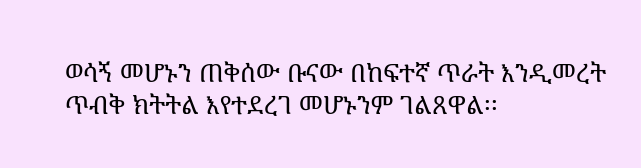ወሳኝ መሆኑን ጠቅሰው ቡናው በከፍተኛ ጥራት እንዲመረት ጥብቅ ክትትል እየተደረገ መሆኑንም ገልጸዋል፡፡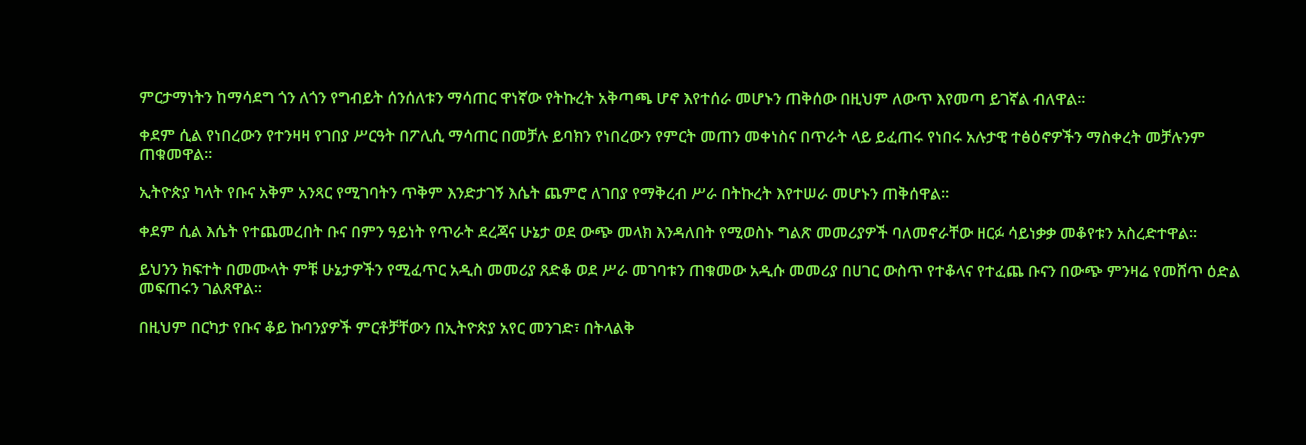ምርታማነትን ከማሳደግ ጎን ለጎን የግብይት ሰንሰለቱን ማሳጠር ዋነኛው የትኩረት አቅጣጫ ሆኖ እየተሰራ መሆኑን ጠቅሰው በዚህም ለውጥ እየመጣ ይገኛል ብለዋል፡፡

ቀደም ሲል የነበረውን የተንዛዛ የገበያ ሥርዓት በፖሊሲ ማሳጠር በመቻሉ ይባክን የነበረውን የምርት መጠን መቀነስና በጥራት ላይ ይፈጠሩ የነበሩ አሉታዊ ተፅዕኖዎችን ማስቀረት መቻሉንም ጠቁመዋል፡፡

ኢትዮጵያ ካላት የቡና አቅም አንጻር የሚገባትን ጥቅም እንድታገኝ እሴት ጨምሮ ለገበያ የማቅረብ ሥራ በትኩረት እየተሠራ መሆኑን ጠቅሰዋል፡፡

ቀደም ሲል እሴት የተጨመረበት ቡና በምን ዓይነት የጥራት ደረጃና ሁኔታ ወደ ውጭ መላክ እንዳለበት የሚወስኑ ግልጽ መመሪያዎች ባለመኖራቸው ዘርፉ ሳይነቃቃ መቆየቱን አስረድተዋል።

ይህንን ክፍተት በመሙላት ምቹ ሁኔታዎችን የሚፈጥር አዲስ መመሪያ ጸድቆ ወደ ሥራ መገባቱን ጠቁመው አዲሱ መመሪያ በሀገር ውስጥ የተቆላና የተፈጨ ቡናን በውጭ ምንዛሬ የመሸጥ ዕድል መፍጠሩን ገልጸዋል፡፡

በዚህም በርካታ የቡና ቆይ ኩባንያዎች ምርቶቻቸውን በኢትዮጵያ አየር መንገድ፣ በትላልቅ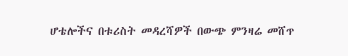ሆቴሎችና በቱሪስት መዳረሻዎች በውጭ ምንዛሬ መሸጥ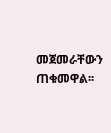መጀመራቸውን ጠቁመዋል፡፡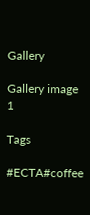Gallery

Gallery image 1

Tags

#ECTA#coffee